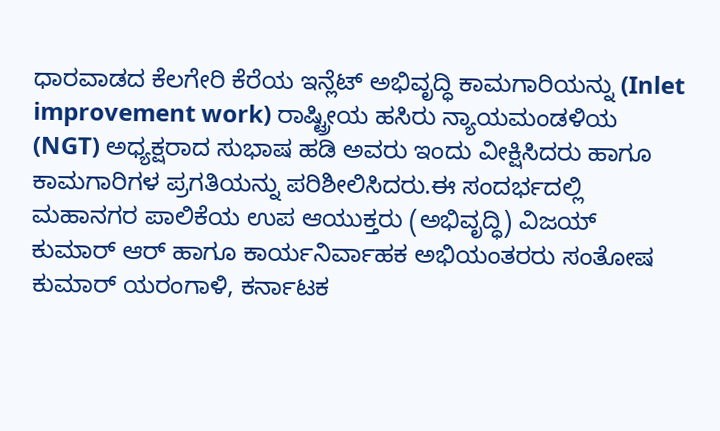ಧಾರವಾಡದ ಕೆಲಗೇರಿ ಕೆರೆಯ ಇನ್ಲೆಟ್ ಅಭಿವೃದ್ಧಿ ಕಾಮಗಾರಿಯನ್ನು (Inlet improvement work) ರಾಷ್ಟ್ರೀಯ ಹಸಿರು ನ್ಯಾಯಮಂಡಳಿಯ (NGT) ಅಧ್ಯಕ್ಷರಾದ ಸುಭಾಷ ಹಡಿ ಅವರು ಇಂದು ವೀಕ್ಷಿಸಿದರು ಹಾಗೂ ಕಾಮಗಾರಿಗಳ ಪ್ರಗತಿಯನ್ನು ಪರಿಶೀಲಿಸಿದರು.ಈ ಸಂದರ್ಭದಲ್ಲಿ ಮಹಾನಗರ ಪಾಲಿಕೆಯ ಉಪ ಆಯುಕ್ತರು (ಅಭಿವೃದ್ಧಿ) ವಿಜಯ್ ಕುಮಾರ್ ಆರ್ ಹಾಗೂ ಕಾರ್ಯನಿರ್ವಾಹಕ ಅಭಿಯಂತರರು ಸಂತೋಷ ಕುಮಾರ್ ಯರಂಗಾಳಿ, ಕರ್ನಾಟಕ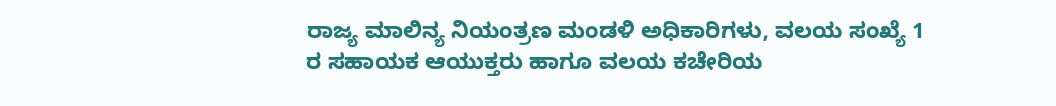ರಾಜ್ಯ ಮಾಲಿನ್ಯ ನಿಯಂತ್ರಣ ಮಂಡಳಿ ಅಧಿಕಾರಿಗಳು, ವಲಯ ಸಂಖ್ಯೆ 1 ರ ಸಹಾಯಕ ಆಯುಕ್ತರು ಹಾಗೂ ವಲಯ ಕಚೇರಿಯ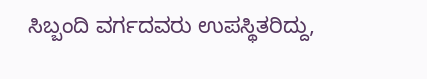ಸಿಬ್ಬಂದಿ ವರ್ಗದವರು ಉಪಸ್ಥಿತರಿದ್ದು,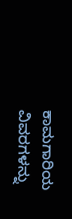ಕಾಮಗಾರಿಯ ವಿವರಗಳನ್ನು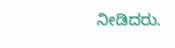ನೀಡಿದರು.